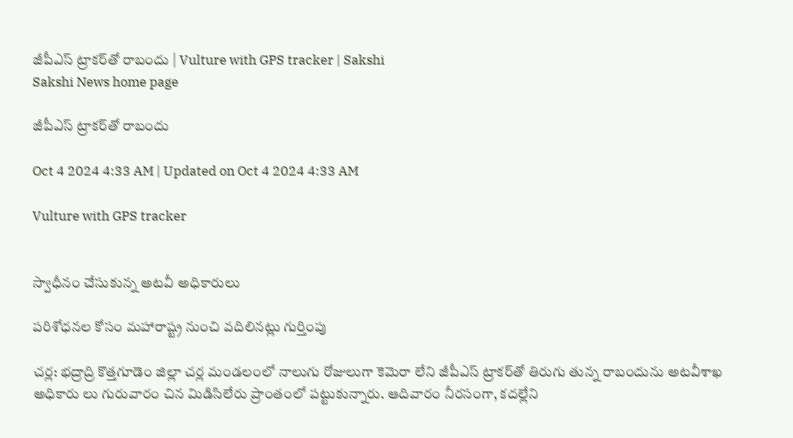జీపీఎస్‌ ట్రాకర్‌తో రాబందు | Vulture with GPS tracker | Sakshi
Sakshi News home page

జీపీఎస్‌ ట్రాకర్‌తో రాబందు

Oct 4 2024 4:33 AM | Updated on Oct 4 2024 4:33 AM

Vulture with GPS tracker


స్వాధీనం చేసుకున్న అటవీ అధికారులు

పరిశోధనల కోసం మహారాష్ట్ర నుంచి వదిలినట్లు గుర్తింపు

చర్ల: భద్రాద్రి కొత్తగూడెం జిల్లా చర్ల మండలంలో నాలుగు రోజులుగా కెమెరా లేని జీపీఎస్‌ ట్రాకర్‌తో తిరుగు తున్న రాబందును అటవీశాఖ అధికారు లు గురువారం చిన మిడిసిలేరు ప్రాంతంలో పట్టుకున్నారు. ఆదివారం నీరసంగా, కదల్లేని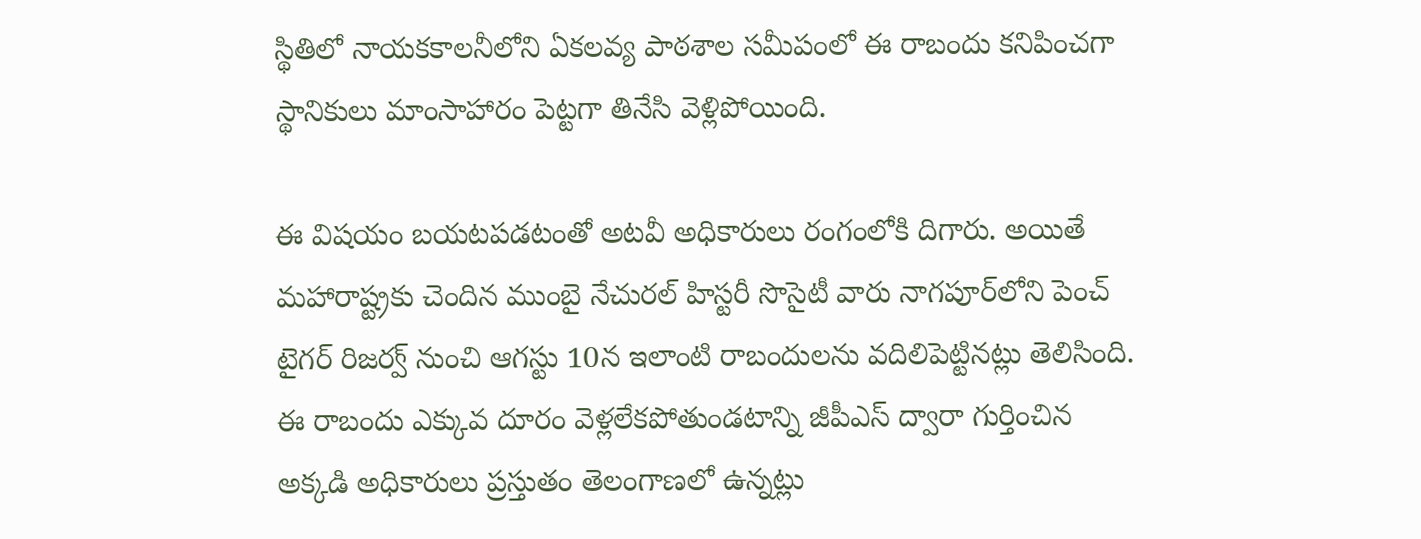స్థితిలో నాయకకాలనీలోని ఏకలవ్య పాఠశాల సమీపంలో ఈ రాబందు కనిపించగా స్థానికులు మాంసాహారం పెట్టగా తినేసి వెళ్లిపోయింది.

ఈ విషయం బయటపడటంతో అటవీ అధికారులు రంగంలోకి దిగారు. అయితే మహారాష్ట్రకు చెందిన ముంబై నేచురల్‌ హిస్టరీ సొసైటీ వారు నాగపూర్‌లోని పెంచ్‌ టైగర్‌ రిజర్వ్‌ నుంచి ఆగస్టు 10న ఇలాంటి రాబందులను వదిలిపెట్టినట్లు తెలిసింది. ఈ రాబందు ఎక్కువ దూరం వెళ్లలేకపోతుండటాన్ని జీపీఎస్‌ ద్వారా గుర్తించిన అక్కడి అధికారులు ప్రస్తుతం తెలంగాణలో ఉన్నట్లు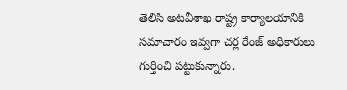తెలిసి అటవీశాఖ రాష్ట్ర కార్యాలయానికి సమాచారం ఇవ్వగా చర్ల రేంజ్‌ అధికారులు గుర్తించి పట్టుకున్నారు.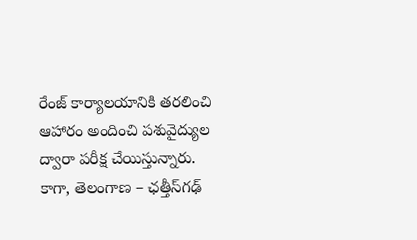రేంజ్‌ కార్యాలయానికి తరలించి ఆహారం అందించి పశువైద్యుల ద్వారా పరీక్ష చేయిస్తున్నారు. కాగా, తెలంగాణ – ఛత్తీస్‌గఢ్‌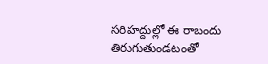సరిహద్దుల్లో ఈ రాబందు తిరుగుతుండటంతో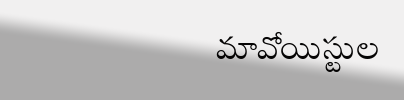మావోయిస్టుల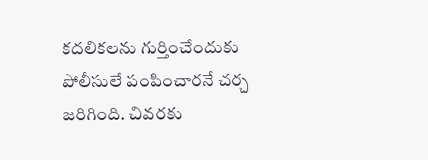కదలికలను గుర్తించేందుకు పోలీసులే పంపించారనే చర్చ జరిగింది. చివరకు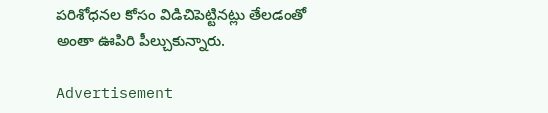పరిశోధనల కోసం విడిచిపెట్టినట్లు తేలడంతో అంతా ఊపిరి పీల్చుకున్నారు.

Advertisement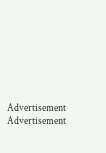Advertisement
Advertisement